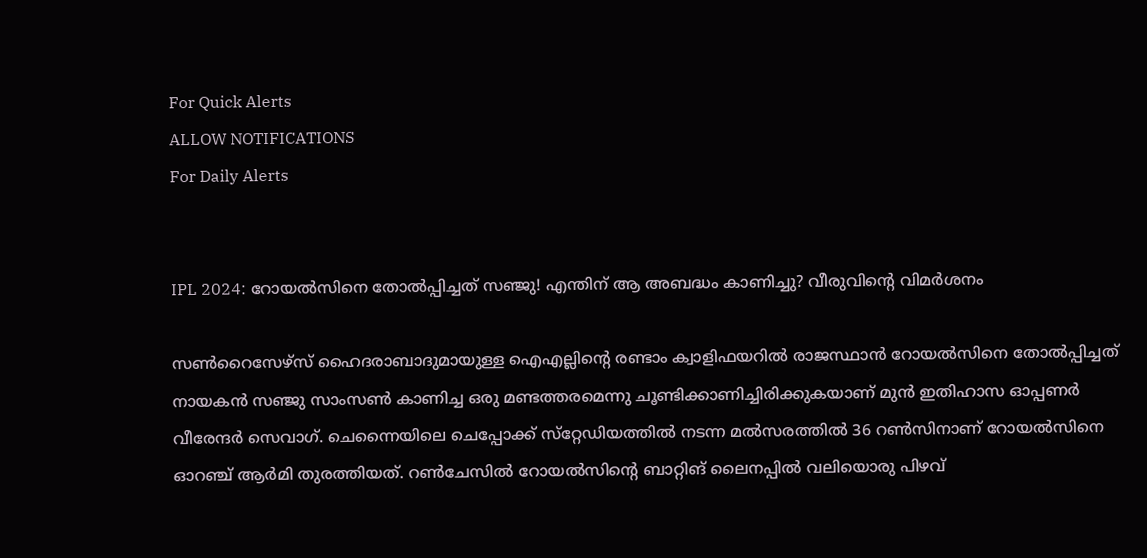For Quick Alerts
ALLOW NOTIFICATIONS
For Daily Alerts


IPL 2024: റോയല്‍സിനെ തോല്‍പ്പിച്ചത് സഞ്ജു! എന്തിന് ആ അബദ്ധം കാണിച്ചു? വീരുവിന്റെ വിമര്‍ശനം

സണ്‍റൈസേഴ്‌സ് ഹൈദരാബാദുമായുള്ള ഐഎല്ലിന്റെ രണ്ടാം ക്വാളിഫയറില്‍ രാജസ്ഥാന്‍ റോയല്‍സിനെ തോല്‍പ്പിച്ചത് നായകന്‍ സഞ്ജു സാംസണ്‍ കാണിച്ച ഒരു മണ്ടത്തരമെന്നു ചൂണ്ടിക്കാണിച്ചിരിക്കുകയാണ് മുന്‍ ഇതിഹാസ ഓപ്പണര്‍ വീരേന്ദര്‍ സെവാഗ്. ചെന്നൈയിലെ ചെപ്പോക്ക് സ്‌റ്റേഡിയത്തില്‍ നടന്ന മല്‍സരത്തില്‍ 36 റണ്‍സിനാണ് റോയല്‍സിനെ ഓറഞ്ച് ആര്‍മി തുരത്തിയത്. റണ്‍ചേസില്‍ റോയല്‍സിന്റെ ബാറ്റിങ് ലൈനപ്പില്‍ വലിയൊരു പിഴവ്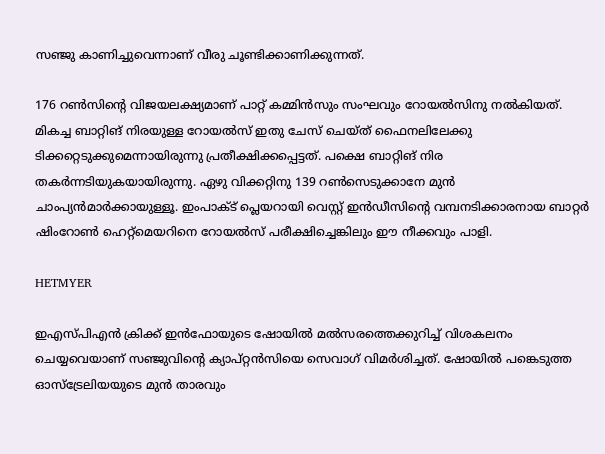സഞ്ജു കാണിച്ചുവെന്നാണ് വീരു ചൂണ്ടിക്കാണിക്കുന്നത്.

176 റണ്‍സിന്റെ വിജയലക്ഷ്യമാണ് പാറ്റ് കമ്മിന്‍സും സംഘവും റോയല്‍സിനു നല്‍കിയത്. മികച്ച ബാറ്റിങ് നിരയുള്ള റോയല്‍സ് ഇതു ചേസ് ചെയ്ത് ഫൈനലിലേക്കു ടിക്കറ്റെടുക്കുമെന്നായിരുന്നു പ്രതീക്ഷിക്കപ്പെട്ടത്. പക്ഷെ ബാറ്റിങ് നിര തകര്‍ന്നടിയുകയായിരുന്നു. ഏഴു വിക്കറ്റിനു 139 റണ്‍സെടുക്കാനേ മുന്‍ ചാംപ്യന്‍മാര്‍ക്കായുള്ളൂ. ഇംപാക്ട് പ്ലെയറായി വെസ്റ്റ് ഇന്‍ഡീസിന്റെ വമ്പനടിക്കാരനായ ബാറ്റര്‍ ഷിംറോണ്‍ ഹെറ്റ്‌മെയറിനെ റോയല്‍സ് പരീക്ഷിച്ചെങ്കിലും ഈ നീക്കവും പാളി.

HETMYER

ഇഎസ്പിഎന്‍ ക്രിക്ക് ഇന്‍ഫോയുടെ ഷോയില്‍ മല്‍സരത്തെക്കുറിച്ച് വിശകലനം ചെയ്യവെയാണ് സഞ്ജുവിന്റെ ക്യാപ്റ്റന്‍സിയെ സെവാഗ് വിമര്‍ശിച്ചത്. ഷോയില്‍ പങ്കെടുത്ത ഓസ്‌ട്രേലിയയുടെ മുന്‍ താരവും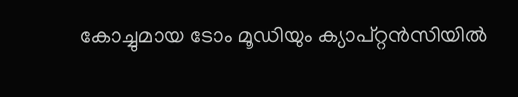കോച്ചുമായ ടോം മൂഡിയും ക്യാപ്റ്റന്‍സിയില്‍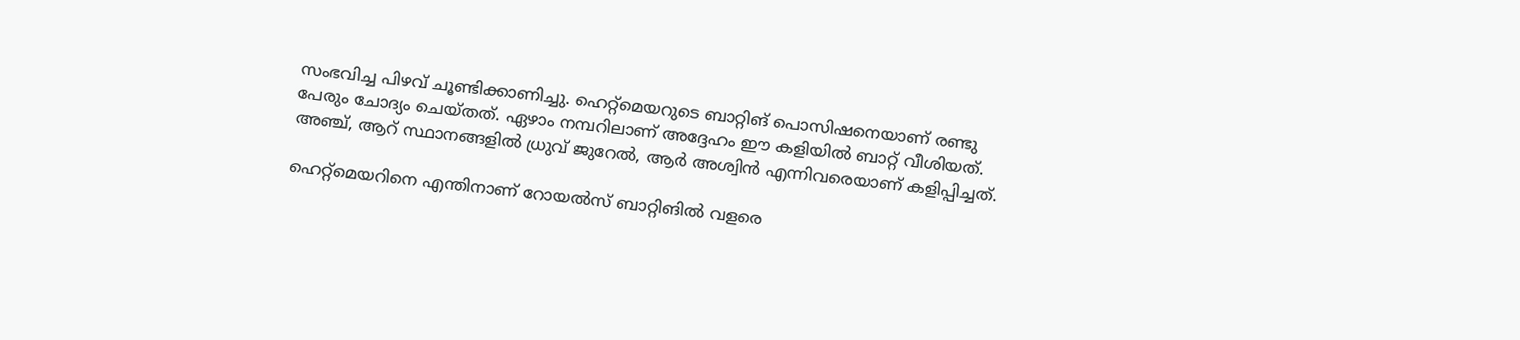സംഭവിച്ച പിഴവ് ചൂണ്ടിക്കാണിച്ചു. ഹെറ്റ്‌മെയറുടെ ബാറ്റിങ് പൊസിഷനെയാണ് രണ്ടു പേരും ചോദ്യം ചെയ്തത്. ഏഴാം നമ്പറിലാണ് അദ്ദേഹം ഈ കളിയില്‍ ബാറ്റ് വീശിയത്. അഞ്ച്, ആറ് സ്ഥാനങ്ങളില്‍ ധ്രുവ് ജുറേല്‍, ആര്‍ അശ്വിന്‍ എന്നിവരെയാണ് കളിപ്പിച്ചത്.

ഹെറ്റ്‌മെയറിനെ എന്തിനാണ് റോയല്‍സ് ബാറ്റിങില്‍ വളരെ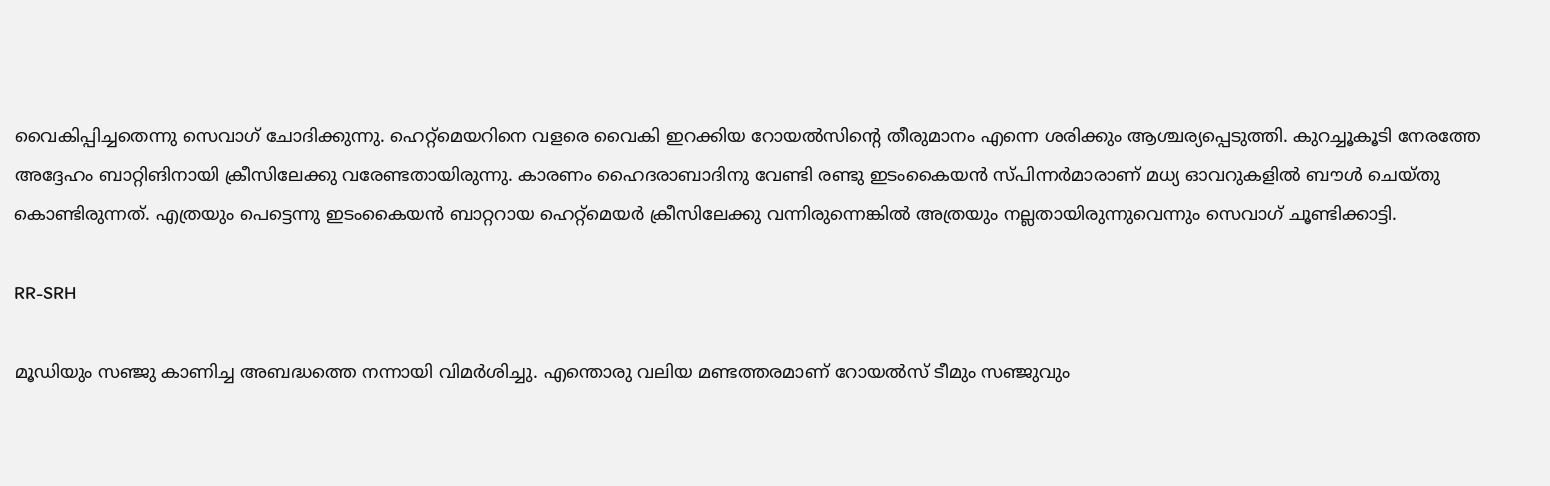വൈകിപ്പിച്ചതെന്നു സെവാഗ് ചോദിക്കുന്നു. ഹെറ്റ്‌മെയറിനെ വളരെ വൈകി ഇറക്കിയ റോയല്‍സിന്റെ തീരുമാനം എന്നെ ശരിക്കും ആശ്ചര്യപ്പെടുത്തി. കുറച്ചൂകൂടി നേരത്തേ അദ്ദേഹം ബാറ്റിങിനായി ക്രീസിലേക്കു വരേണ്ടതായിരുന്നു. കാരണം ഹൈദരാബാദിനു വേണ്ടി രണ്ടു ഇടംകൈയന്‍ സ്പിന്നര്‍മാരാണ് മധ്യ ഓവറുകളില്‍ ബൗള്‍ ചെയ്തു കൊണ്ടിരുന്നത്. എത്രയും പെട്ടെന്നു ഇടംകൈയന്‍ ബാറ്ററായ ഹെറ്റ്‌മെയര്‍ ക്രീസിലേക്കു വന്നിരുന്നെങ്കില്‍ അത്രയും നല്ലതായിരുന്നുവെന്നും സെവാഗ് ചൂണ്ടിക്കാട്ടി.

RR-SRH

മൂഡിയും സഞ്ജു കാണിച്ച അബദ്ധത്തെ നന്നായി വിമര്‍ശിച്ചു. എന്തൊരു വലിയ മണ്ടത്തരമാണ് റോയല്‍സ് ടീമും സഞ്ജുവും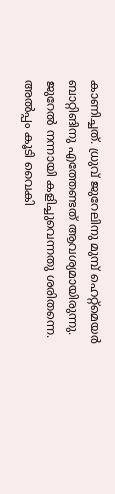കാണിച്ചത്. ധ്രുവ് ജുറേലിനു മുമ്പ് ഹെറ്റ്‌മെയര്‍ ബാറ്റിങിനു എത്തേണ്ടത് ആവശ്യമായിരുന്നു. ജുറേല്‍ നന്നായി കളിച്ചുവെന്നതു ശരിതന്നെ. അല്‍പ്പം കൂടി വൈകി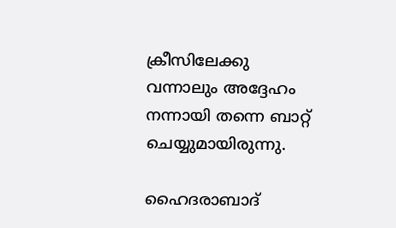ക്രീസിലേക്കു വന്നാലും അദ്ദേഹം നന്നായി തന്നെ ബാറ്റ് ചെയ്യുമായിരുന്നു.

ഹൈദരാബാദ്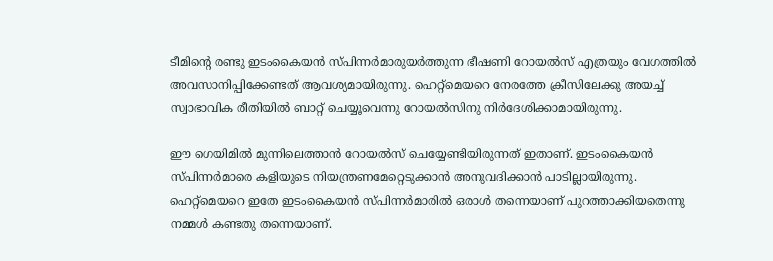ടീമിന്റെ രണ്ടു ഇടംകൈയന്‍ സ്പിന്നര്‍മാരുയര്‍ത്തുന്ന ഭീഷണി റോയല്‍സ് എത്രയും വേഗത്തില്‍ അവസാനിപ്പിക്കേണ്ടത് ആവശ്യമായിരുന്നു. ഹെറ്റ്‌മെയറെ നേരത്തേ ക്രീസിലേക്കു അയച്ച് സ്വാഭാവിക രീതിയില്‍ ബാറ്റ് ചെയ്യൂവെന്നു റോയല്‍സിനു നിര്‍ദേശിക്കാമായിരുന്നു.

ഈ ഗെയിമില്‍ മുന്നിലെത്താന്‍ റോയല്‍സ് ചെയ്യേണ്ടിയിരുന്നത് ഇതാണ്. ഇടംകൈയന്‍ സ്പിന്നര്‍മാരെ കളിയുടെ നിയന്ത്രണമേറ്റെടുക്കാന്‍ അനുവദിക്കാന്‍ പാടില്ലായിരുന്നു. ഹെറ്റ്‌മെയറെ ഇതേ ഇടംകൈയന്‍ സ്പിന്നര്‍മാരില്‍ ഒരാള്‍ തന്നെയാണ് പുറത്താക്കിയതെന്നു നമ്മള്‍ കണ്ടതു തന്നെയാണ്.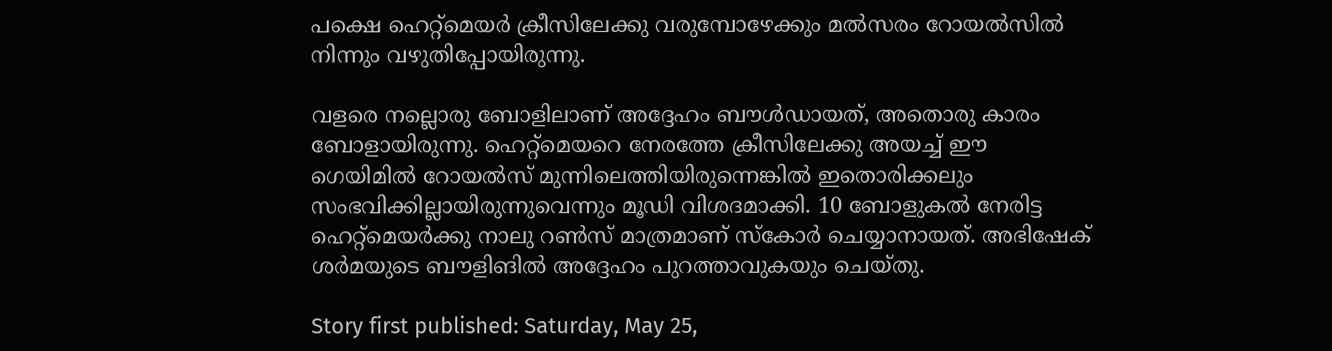പക്ഷെ ഹെറ്റ്‌മെയര്‍ ക്രീസിലേക്കു വരുമ്പോഴേക്കും മല്‍സരം റോയല്‍സില്‍ നിന്നും വഴുതിപ്പോയിരുന്നു.

വളരെ നല്ലൊരു ബോളിലാണ് അദ്ദേഹം ബൗള്‍ഡായത്, അതൊരു കാരം ബോളായിരുന്നു. ഹെറ്റ്‌മെയറെ നേരത്തേ ക്രീസിലേക്കു അയച്ച് ഈ ഗെയിമില്‍ റോയല്‍സ് മുന്നിലെത്തിയിരുന്നെങ്കില്‍ ഇതൊരിക്കലും സംഭവിക്കില്ലായിരുന്നുവെന്നും മൂഡി വിശദമാക്കി. 10 ബോളുകല്‍ നേരിട്ട ഹെറ്റ്‌മെയര്‍ക്കു നാലു റണ്‍സ് മാത്രമാണ് സ്‌കോര്‍ ചെയ്യാനായത്. അഭിഷേക് ശര്‍മയുടെ ബൗളിങില്‍ അദ്ദേഹം പുറത്താവുകയും ചെയ്തു.

Story first published: Saturday, May 25,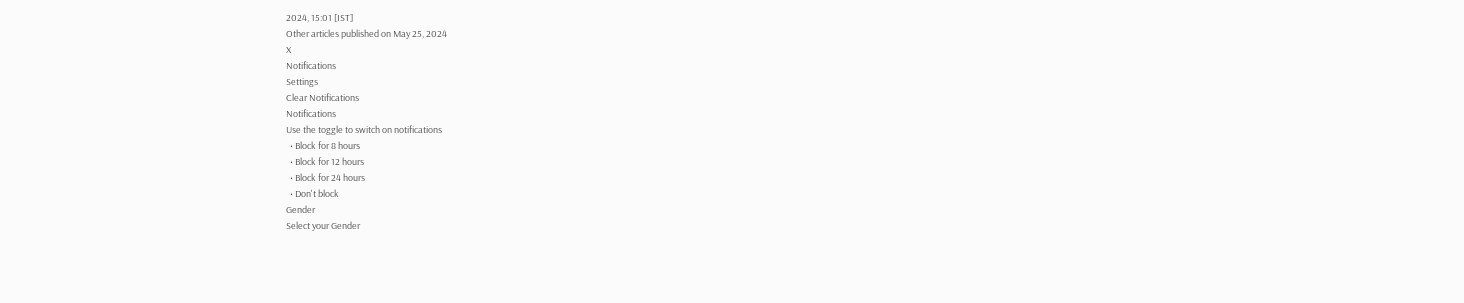2024, 15:01 [IST]
Other articles published on May 25, 2024
X
Notifications
Settings
Clear Notifications
Notifications
Use the toggle to switch on notifications
  • Block for 8 hours
  • Block for 12 hours
  • Block for 24 hours
  • Don't block
Gender
Select your Gender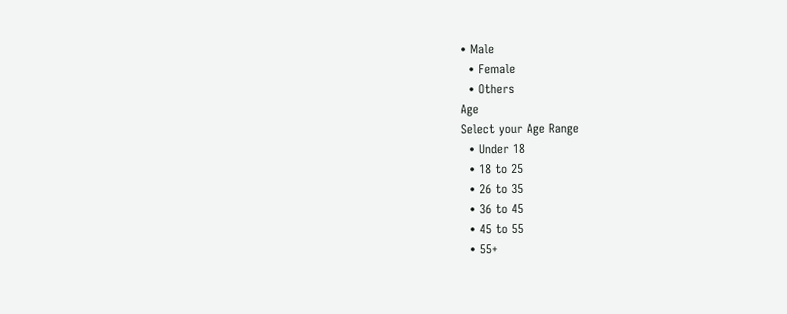• Male
  • Female
  • Others
Age
Select your Age Range
  • Under 18
  • 18 to 25
  • 26 to 35
  • 36 to 45
  • 45 to 55
  • 55+